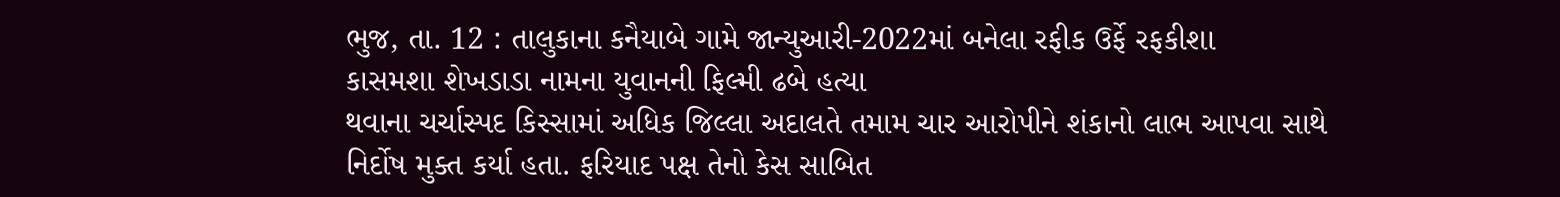ભુજ, તા. 12 : તાલુકાના કનૈયાબે ગામે જાન્યુઆરી-2022માં બનેલા રફીક ઉર્ફે રફકીશા
કાસમશા શેખડાડા નામના યુવાનની ફિલ્મી ઢબે હત્યા
થવાના ચર્ચાસ્પદ કિસ્સામાં અધિક જિલ્લા અદાલતે તમામ ચાર આરોપીને શંકાનો લાભ આપવા સાથે
નિર્દોષ મુક્ત કર્યા હતા. ફરિયાદ પક્ષ તેનો કેસ સાબિત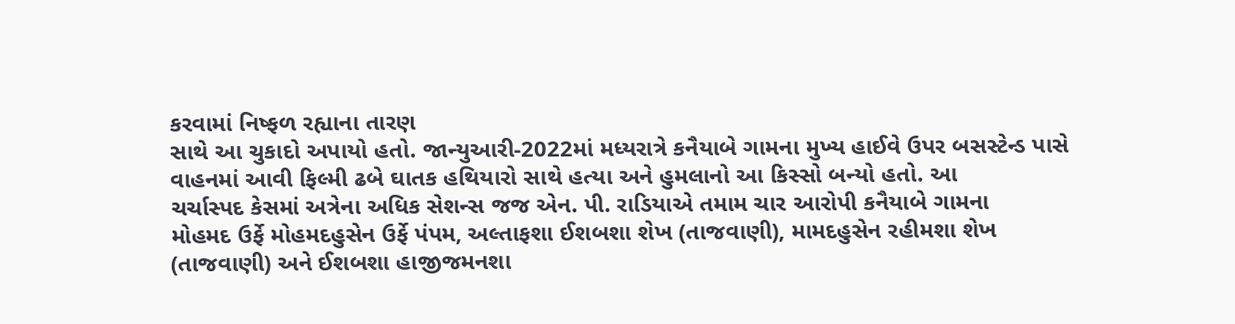કરવામાં નિષ્ફળ રહ્યાના તારણ
સાથે આ ચુકાદો અપાયો હતો. જાન્યુઆરી-2022માં મધ્યરાત્રે કનૈયાબે ગામના મુખ્ય હાઈવે ઉપર બસસ્ટેન્ડ પાસે
વાહનમાં આવી ફિલ્મી ઢબે ઘાતક હથિયારો સાથે હત્યા અને હુમલાનો આ કિસ્સો બન્યો હતો. આ
ચર્ચાસ્પદ કેસમાં અત્રેના અધિક સેશન્સ જજ એન. પી. રાડિયાએ તમામ ચાર આરોપી કનૈયાબે ગામના
મોહમદ ઉર્ફે મોહમદહુસેન ઉર્ફે પંપમ, અલ્તાફશા ઈશબશા શેખ (તાજવાણી), મામદહુસેન રહીમશા શેખ
(તાજવાણી) અને ઈશબશા હાજીજમનશા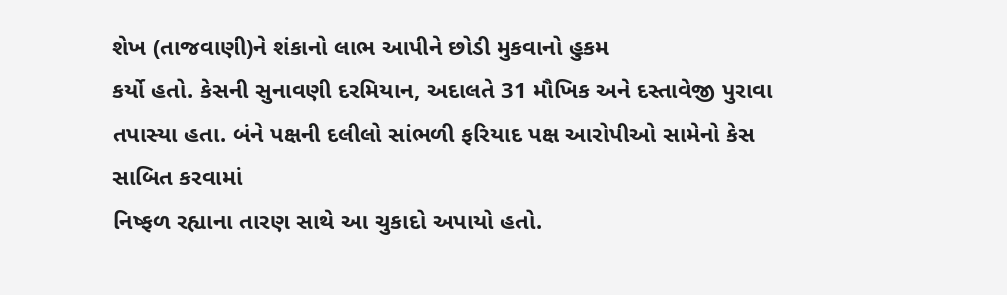શેખ (તાજવાણી)ને શંકાનો લાભ આપીને છોડી મુકવાનો હુકમ
કર્યો હતો. કેસની સુનાવણી દરમિયાન, અદાલતે 31 મૌખિક અને દસ્તાવેજી પુરાવા
તપાસ્યા હતા. બંને પક્ષની દલીલો સાંભળી ફરિયાદ પક્ષ આરોપીઓ સામેનો કેસ સાબિત કરવામાં
નિષ્ફળ રહ્યાના તારણ સાથે આ ચુકાદો અપાયો હતો.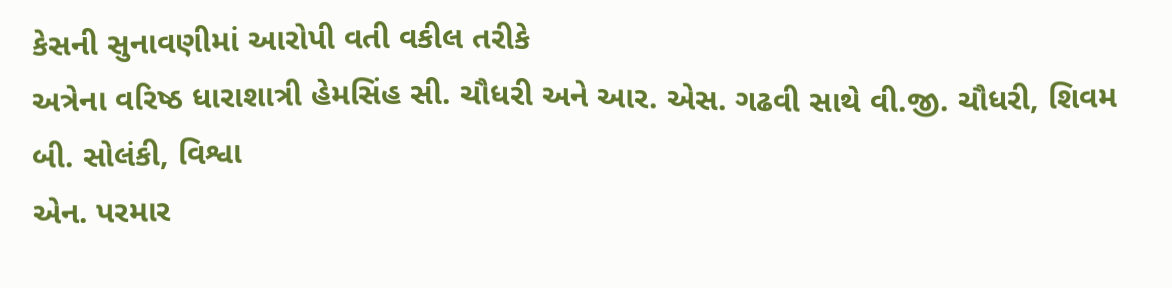કેસની સુનાવણીમાં આરોપી વતી વકીલ તરીકે
અત્રેના વરિષ્ઠ ધારાશાત્રી હેમસિંહ સી. ચૌધરી અને આર. એસ. ગઢવી સાથે વી.જી. ચૌધરી, શિવમ બી. સોલંકી, વિશ્વા
એન. પરમાર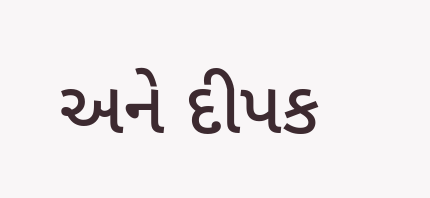અને દીપક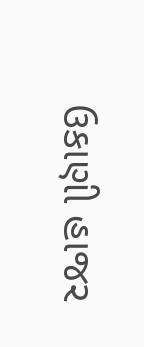ઉકાણી હાજર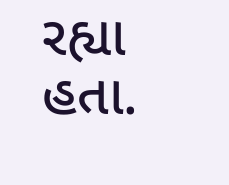રહ્યા હતા.